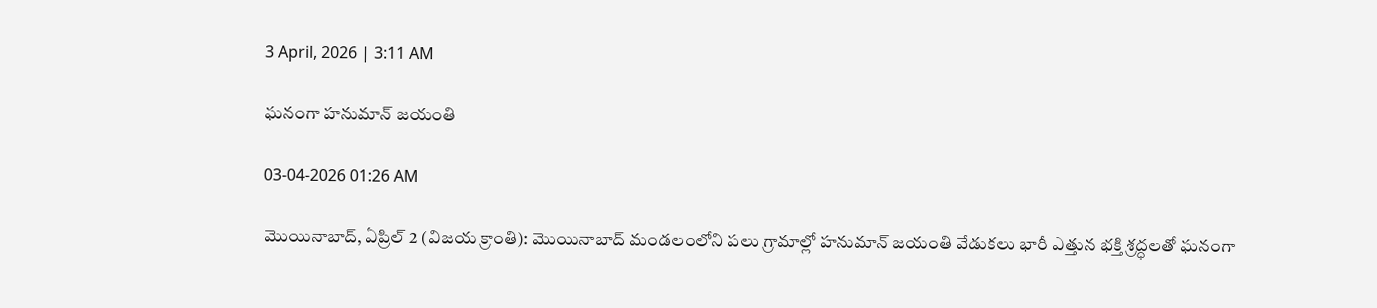3 April, 2026 | 3:11 AM

ఘనంగా హనుమాన్ జయంతి

03-04-2026 01:26 AM

మొయినాబాద్, ఏప్రిల్ 2 (విజయ క్రాంతి): మొయినాబాద్ మండలంలోని పలు గ్రామాల్లో హనుమాన్ జయంతి వేడుకలు భారీ ఎత్తున భక్తి శ్రద్ధలతో ఘనంగా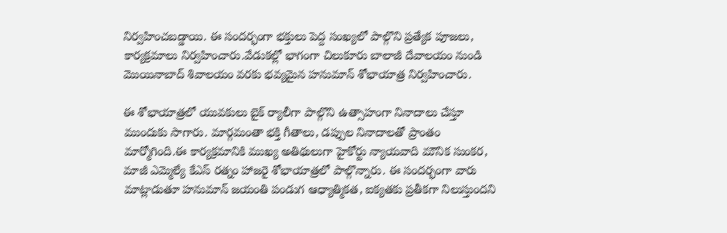నిర్వహించబడ్డాయి. ఈ సందర్భంగా భక్తులు పెద్ద సంఖ్యలో పాల్గొని ప్రత్యేక పూజలు, కార్యక్రమాలు నిర్వహించారు.వేడుకల్లో భాగంగా చిలుకూరు బాలాజీ దేవాలయం నుండి మొయినాబాద్ శివాలయం వరకు భవ్యమైన హనుమాన్ శోభాయాత్ర నిర్వహించారు.

ఈ శోభాయాత్రలో యువకులు బైక్ ర్యాలీగా పాల్గొని ఉత్సాహంగా నినాదాలు చేస్తూ ముందుకు సాగారు. మార్గమంతా భక్తి గీతాలు, డప్పుల నినాదాలతో ప్రాంతం మార్మోగింది.ఈ కార్యక్రమానికి ముఖ్య అతిథులుగా హైకోర్టు న్యాయవాది మౌనిక సుంకర, మాజీ ఎమ్మెల్యే కేఎస్ రత్నం హాజరై శోభాయాత్రలో పాల్గొన్నారు. ఈ సందర్భంగా వారు మాట్లాడుతూ హనుమాన్ జయంతి పండుగ ఆధ్యాత్మికత, ఐక్యతకు ప్రతీకగా నిలుస్తుందని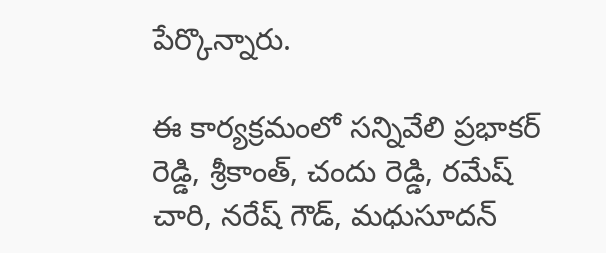పేర్కొన్నారు.

ఈ కార్యక్రమంలో సన్నివేలి ప్రభాకర్ రెడ్డి, శ్రీకాంత్, చందు రెడ్డి, రమేష్ చారి, నరేష్ గౌడ్, మధుసూదన్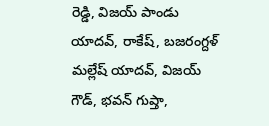రెడ్డి, విజయ్ పాండు యాదవ్, రాకేష్, బజరంగ్దళ్ మల్లేష్ యాదవ్, విజయ్ గౌడ్, భవన్ గుప్తా,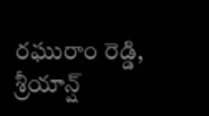రఘురాం రెడ్డి, శ్రీయాన్ష్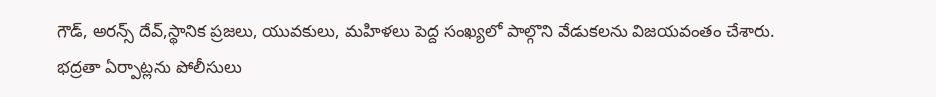గౌడ్, అరన్స్ దేవ్,స్థానిక ప్రజలు, యువకులు, మహిళలు పెద్ద సంఖ్యలో పాల్గొని వేడుకలను విజయవంతం చేశారు. భద్రతా ఏర్పాట్లను పోలీసులు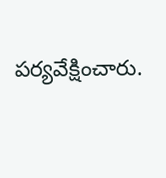పర్యవేక్షించారు.